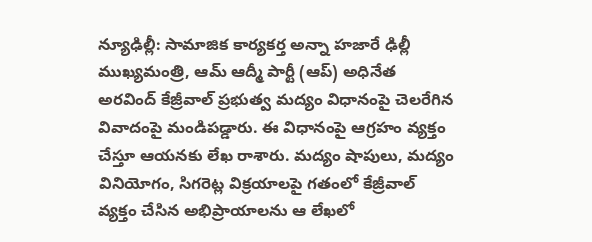న్యూఢిల్లీ: సామాజిక కార్యకర్త అన్నా హజారే ఢిల్లీ ముఖ్యమంత్రి, ఆమ్ ఆద్మీ పార్టీ (ఆప్) అధినేత అరవింద్ కేజ్రీవాల్ ప్రభుత్వ మద్యం విధానంపై చెలరేగిన వివాదంపై మండిపడ్డారు. ఈ విధానంపై ఆగ్రహం వ్యక్తం చేస్తూ ఆయనకు లేఖ రాశారు. మద్యం షాపులు, మద్యం వినియోగం, సిగరెట్ల విక్రయాలపై గతంలో కేజ్రీవాల్ వ్యక్తం చేసిన అభిప్రాయాలను ఆ లేఖలో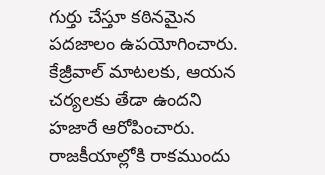గుర్తు చేస్తూ కఠినమైన పదజాలం ఉపయోగించారు. కేజ్రీవాల్ మాటలకు, ఆయన చర్యలకు తేడా ఉందని హజారే ఆరోపించారు.
రాజకీయాల్లోకి రాకముందు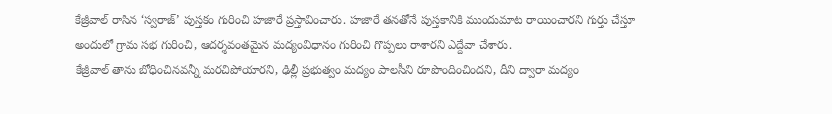కేజ్రీవాల్ రాసిన ‘స్వరాజ్’ పుస్తకం గురించి హజారే ప్రస్తావించారు. హజారే తనతోనే పుస్తకానికి ముందుమాట రాయించారని గుర్తు చేస్తూ అందులో గ్రామ సభ గురించి, ఆదర్శవంతమైన మద్యంవిధానం గురించి గొప్పలు రాశారని ఎద్దేవా చేశారు.
కేజ్రీవాల్ తాను బోధించినవన్నీ మరచిపోయారని, ఢిల్లీ ప్రభుత్వం మద్యం పాలసీని రూపొందించిందని, దీని ద్వారా మద్యం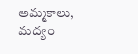అమ్మకాలు, మద్యం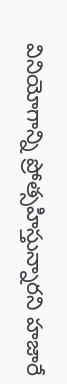వినియోగాన్ని ప్రోత్సహిస్తున్నారని హజారే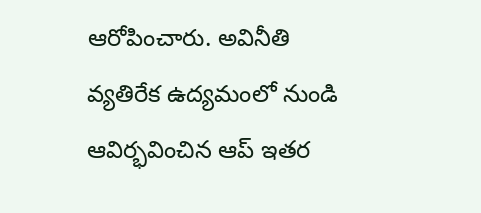ఆరోపించారు. అవినీతి వ్యతిరేక ఉద్యమంలో నుండి ఆవిర్భవించిన ఆప్ ఇతర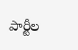పార్టీల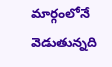మార్గంలోనే వెడుతున్నది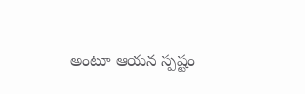అంటూ ఆయన స్పష్టం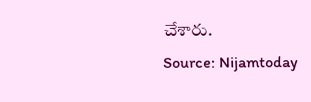చేశారు.
Source: Nijamtoday